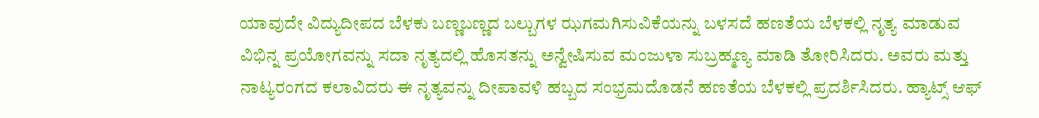ಯಾವುದೇ ವಿದ್ಯುದೀಪದ ಬೆಳಕು ಬಣ್ಣಬಣ್ಣದ ಬಲ್ಬುಗಳ ಝಗಮಗಿಸುವಿಕೆಯನ್ನು ಬಳಸದೆ ಹಣತೆಯ ಬೆಳಕಲ್ಲಿ ನೃತ್ಯ ಮಾಡುವ ವಿಭಿನ್ನ ಪ್ರಯೋಗವನ್ನು ಸದಾ ನೃತ್ಯದಲ್ಲಿ ಹೊಸತನ್ನು ಅನ್ವೇಷಿಸುವ ಮಂಜುಳಾ ಸುಬ್ರಹ್ಮಣ್ಯ ಮಾಡಿ ತೋರಿಸಿದರು. ಅವರು ಮತ್ತು ನಾಟ್ಯರಂಗದ ಕಲಾವಿದರು ಈ ನೃತ್ಯವನ್ನು ದೀಪಾವಳಿ ಹಬ್ಬದ ಸಂಭ್ರಮದೊಡನೆ ಹಣತೆಯ ಬೆಳಕಲ್ಲಿ ಪ್ರದರ್ಶಿಸಿದರು. ಹ್ಯಾಟ್ಸ್ ಆಫ್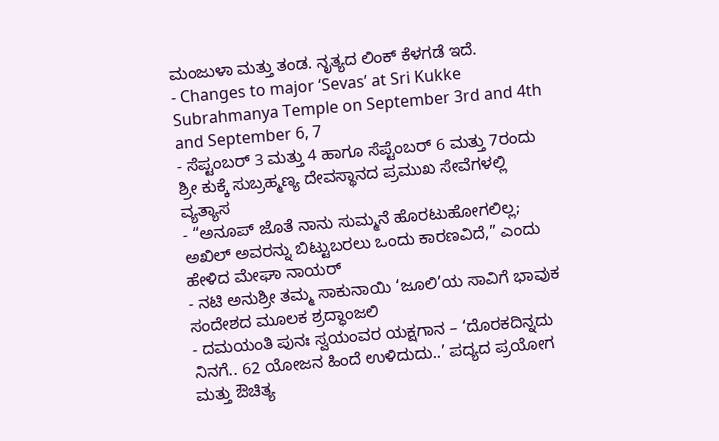ಮಂಜುಳಾ ಮತ್ತು ತಂಡ. ನೃತ್ಯದ ಲಿಂಕ್ ಕೆಳಗಡೆ ಇದೆ.
- Changes to major ‘Sevas’ at Sri Kukke Subrahmanya Temple on September 3rd and 4th and September 6, 7
- ಸೆಪ್ಟಂಬರ್ 3 ಮತ್ತು 4 ಹಾಗೂ ಸೆಪ್ಟೆಂಬರ್ 6 ಮತ್ತು 7ರಂದು ಶ್ರೀ ಕುಕ್ಕೆ ಸುಬ್ರಹ್ಮಣ್ಯ ದೇವಸ್ಥಾನದ ಪ್ರಮುಖ ಸೇವೆಗಳಲ್ಲಿ ವ್ಯತ್ಯಾಸ
- “ಅನೂಪ್ ಜೊತೆ ನಾನು ಸುಮ್ಮನೆ ಹೊರಟುಹೋಗಲಿಲ್ಲ; ಅಖಿಲ್ ಅವರನ್ನು ಬಿಟ್ಟುಬರಲು ಒಂದು ಕಾರಣವಿದೆ,” ಎಂದು ಹೇಳಿದ ಮೇಘಾ ನಾಯರ್
- ನಟಿ ಅನುಶ್ರೀ ತಮ್ಮ ಸಾಕುನಾಯಿ ‘ಜೂಲಿ’ಯ ಸಾವಿಗೆ ಭಾವುಕ ಸಂದೇಶದ ಮೂಲಕ ಶ್ರದ್ಧಾಂಜಲಿ
- ದಮಯಂತಿ ಪುನಃ ಸ್ವಯಂವರ ಯಕ್ಷಗಾನ – ‘ದೊರಕದಿನ್ನದು ನಿನಗೆ.. 62 ಯೋಜನ ಹಿಂದೆ ಉಳಿದುದು..’ ಪದ್ಯದ ಪ್ರಯೋಗ ಮತ್ತು ಔಚಿತ್ಯ